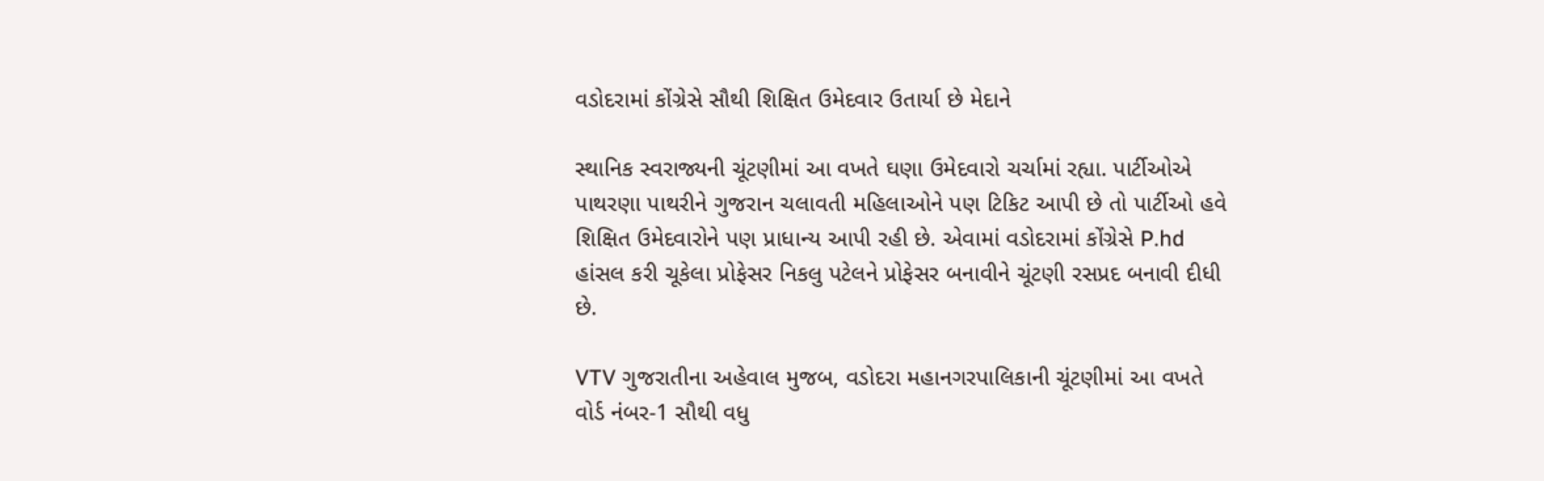વડોદરામાં કોંગ્રેસે સૌથી શિક્ષિત ઉમેદવાર ઉતાર્યા છે મેદાને

સ્થાનિક સ્વરાજ્યની ચૂંટણીમાં આ વખતે ઘણા ઉમેદવારો ચર્ચામાં રહ્યા. પાર્ટીઓએ પાથરણા પાથરીને ગુજરાન ચલાવતી મહિલાઓને પણ ટિકિટ આપી છે તો પાર્ટીઓ હવે શિક્ષિત ઉમેદવારોને પણ પ્રાધાન્ય આપી રહી છે. એવામાં વડોદરામાં કોંગ્રેસે P.hd હાંસલ કરી ચૂકેલા પ્રોફેસર નિકલુ પટેલને પ્રોફેસર બનાવીને ચૂંટણી રસપ્રદ બનાવી દીધી છે.

VTV ગુજરાતીના અહેવાલ મુજબ, વડોદરા મહાનગરપાલિકાની ચૂંટણીમાં આ વખતે વોર્ડ નંબર-1 સૌથી વધુ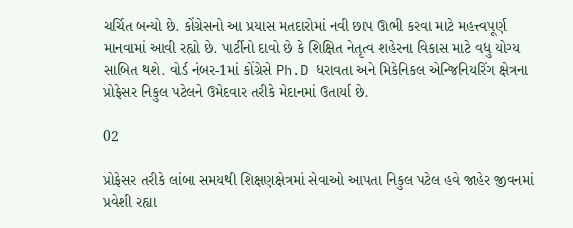ચર્ચિત બન્યો છે. કોંગ્રેસનો આ પ્રયાસ મતદારોમાં નવી છાપ ઊભી કરવા માટે મહત્ત્વપૂર્ણ માનવામાં આવી રહ્યો છે. પાર્ટીનો દાવો છે કે શિક્ષિત નેતૃત્વ શહેરના વિકાસ માટે વધુ યોગ્ય સાબિત થશે. વોર્ડ નંબર-1માં કોંગ્રેસે Ph.D ધરાવતા અને મિકેનિકલ એન્જિનિયરિંગ ક્ષેત્રના પ્રોફેસર નિકુલ પટેલને ઉમેદવાર તરીકે મેદાનમાં ઉતાર્યા છે.

02

પ્રોફેસર તરીકે લાંબા સમયથી શિક્ષણક્ષેત્રમાં સેવાઓ આપતા નિકુલ પટેલ હવે જાહેર જીવનમાં પ્રવેશી રહ્યા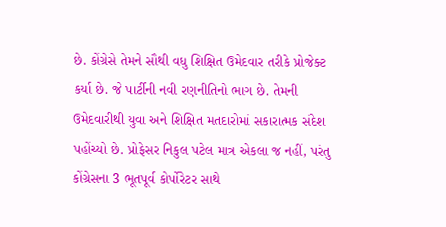છે. કોંગ્રેસે તેમને સૌથી વધુ શિક્ષિત ઉમેદવાર તરીકે પ્રોજેક્ટ કર્યા છે. જે પાર્ટીની નવી રણનીતિનો ભાગ છે. તેમની ઉમેદવારીથી યુવા અને શિક્ષિત મતદારોમાં સકારાત્મક સંદેશ પહોંચ્યો છે. પ્રોફેસર નિકુલ પટેલ માત્ર એકલા જ નહીં, પરંતુ કોંગ્રેસના 3 ભૂતપૂર્વ કોર્પોરેટર સાથે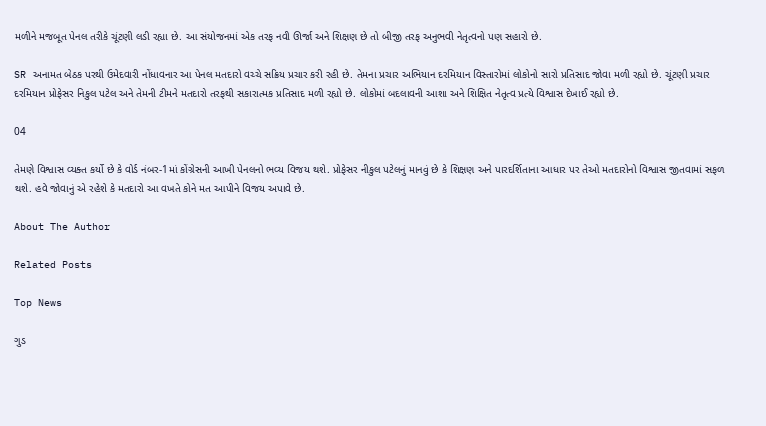મળીને મજબૂત પેનલ તરીકે ચૂંટણી લડી રહ્યા છે. આ સંયોજનમાં એક તરફ નવી ઊર્જા અને શિક્ષણ છે તો બીજી તરફ અનુભવી નેતૃત્વનો પણ સહારો છે.

SR અનામત બેઠક પરથી ઉમેદવારી નોંધાવનાર આ પેનલ મતદારો વચ્ચે સક્રિય પ્રચાર કરી રહી છે. તેમના પ્રચાર અભિયાન દરમિયાન વિસ્તારોમાં લોકોનો સારો પ્રતિસાદ જોવા મળી રહ્યો છે. ચૂંટણી પ્રચાર દરમિયાન પ્રોફેસર નિકુલ પટેલ અને તેમની ટીમને મતદારો તરફથી સકારાત્મક પ્રતિસાદ મળી રહ્યો છે. લોકોમાં બદલાવની આશા અને શિક્ષિત નેતૃત્વ પ્રત્યે વિશ્વાસ દેખાઈ રહ્યો છે.

04

તેમણે વિશ્વાસ વ્યક્ત કર્યો છે કે વોર્ડ નંબર-1માં કોંગ્રેસની આખી પેનલનો ભવ્ય વિજય થશે. પ્રોફેસર નીકુલ પટેલનું માનવું છે કે શિક્ષણ અને પારદર્શિતાના આધાર પર તેઓ મતદારોનો વિશ્વાસ જીતવામાં સફળ થશે. હવે જોવાનું એ રહેશે કે મતદારો આ વખતે કોને મત આપીને વિજય અપાવે છે.

About The Author

Related Posts

Top News

ગુડ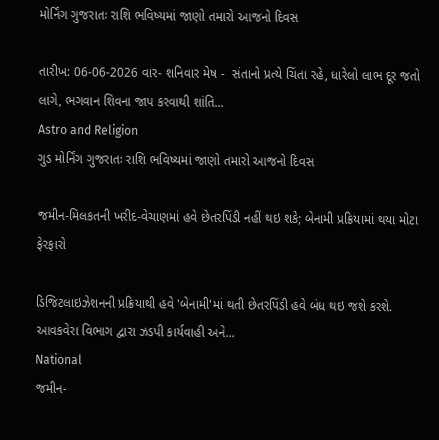મોર્નિંગ ગુજરાતઃ રાશિ ભવિષ્યમાં જાણો તમારો આજનો દિવસ

તારીખ: 06-06-2026 વાર- શનિવાર મેષ -  સંતાનો પ્રત્યે ચિંતા રહે, ધારેલો લાભ દૂર જતો લાગે, ભગવાન શિવના જાપ કરવાથી શાંતિ...
Astro and Religion
ગુડ મોર્નિંગ ગુજરાતઃ રાશિ ભવિષ્યમાં જાણો તમારો આજનો દિવસ

જમીન-મિલકતની ખરીદ-વેચાણમાં હવે છેતરપિંડી નહીં થઇ શકે; બેનામી પ્રક્રિયામાં થયા મોટા ફેરફારો

ડિજિટલાઇઝેશનની પ્રક્રિયાથી હવે 'બેનામી'માં થતી છેતરપિંડી હવે બંધ થઇ જશે કરશે. આવકવેરા વિભાગ દ્વારા ઝડપી કાર્યવાહી અને...
National
જમીન-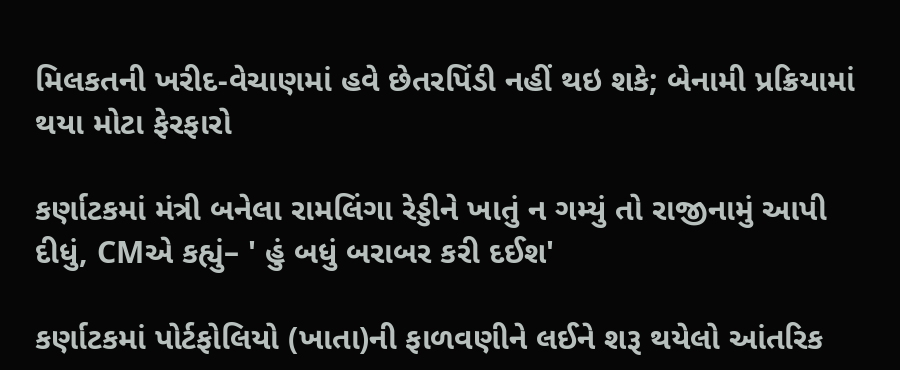મિલકતની ખરીદ-વેચાણમાં હવે છેતરપિંડી નહીં થઇ શકે; બેનામી પ્રક્રિયામાં થયા મોટા ફેરફારો

કર્ણાટકમાં મંત્રી બનેલા રામલિંગા રેડ્ડીને ખાતું ન ગમ્યું તો રાજીનામું આપી દીધું, CMએ કહ્યું– ' હું બધું બરાબર કરી દઈશ'

કર્ણાટકમાં પોર્ટફોલિયો (ખાતા)ની ફાળવણીને લઈને શરૂ થયેલો આંતરિક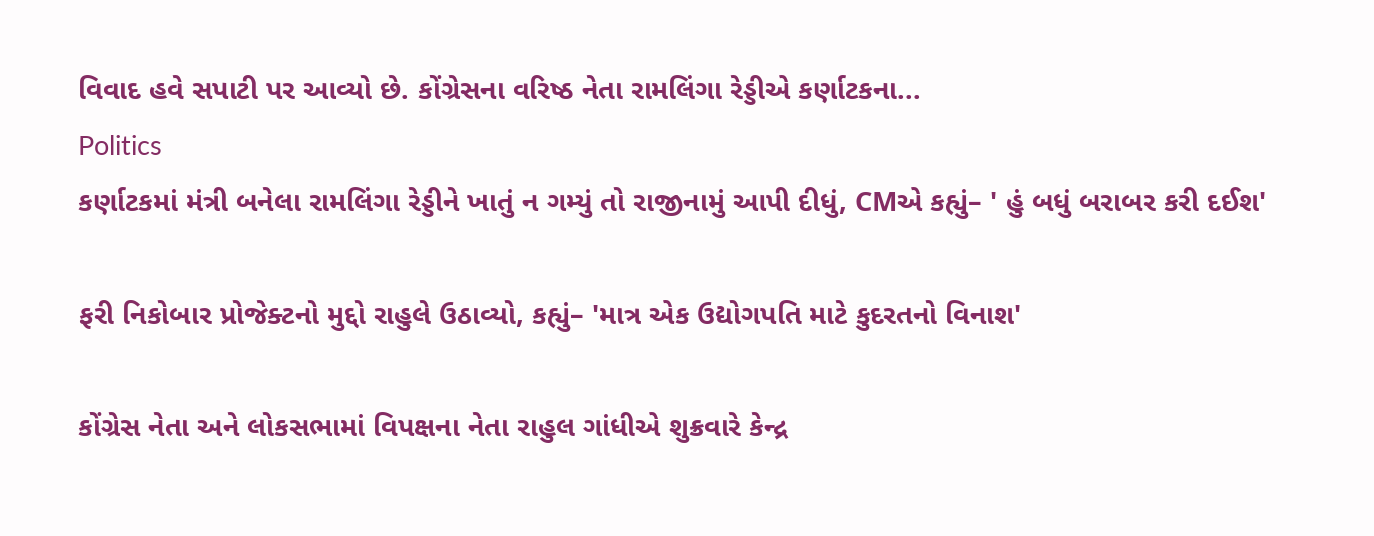વિવાદ હવે સપાટી પર આવ્યો છે. કોંગ્રેસના વરિષ્ઠ નેતા રામલિંગા રેડ્ડીએ કર્ણાટકના...
Politics
કર્ણાટકમાં મંત્રી બનેલા રામલિંગા રેડ્ડીને ખાતું ન ગમ્યું તો રાજીનામું આપી દીધું, CMએ કહ્યું– ' હું બધું બરાબર કરી દઈશ'

ફરી નિકોબાર પ્રોજેક્ટનો મુદ્દો રાહુલે ઉઠાવ્યો, કહ્યું– 'માત્ર એક ઉદ્યોગપતિ માટે કુદરતનો વિનાશ'

કોંગ્રેસ નેતા અને લોકસભામાં વિપક્ષના નેતા રાહુલ ગાંધીએ શુક્રવારે કેન્દ્ર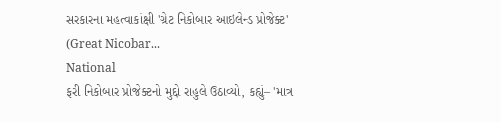સરકારના મહત્વાકાંક્ષી 'ગ્રેટ નિકોબાર આઇલેન્ડ પ્રોજેક્ટ' (Great Nicobar...
National
ફરી નિકોબાર પ્રોજેક્ટનો મુદ્દો રાહુલે ઉઠાવ્યો, કહ્યું– 'માત્ર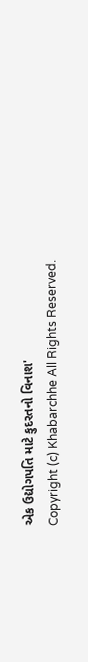એક ઉદ્યોગપતિ માટે કુદરતનો વિનાશ'
Copyright (c) Khabarchhe All Rights Reserved.